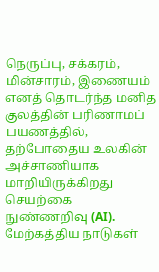நெருப்பு, சக்கரம், மின்சாரம், இணையம் எனத் தொடர்ந்த மனித குலத்தின் பரிணாமப் பயணத்தில், தற்போதைய உலகின் அச்சாணியாக மாறியிருக்கிறது செயற்கை நுண்ணறிவு (AI). மேற்கத்திய நாடுகள்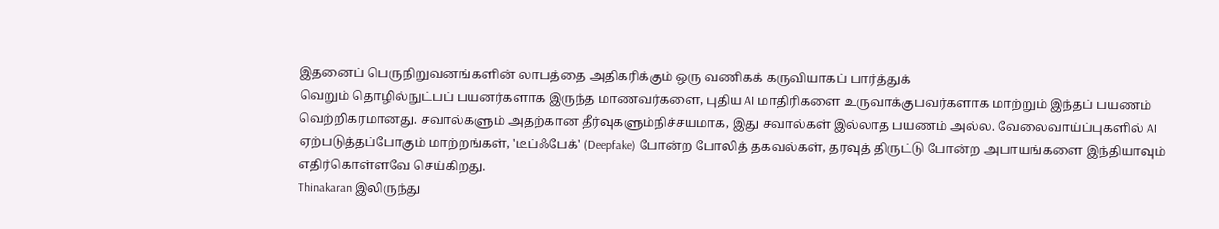இதனைப் பெருநிறுவனங்களின் லாபத்தை அதிகரிக்கும் ஒரு வணிகக் கருவியாகப் பார்த்துக்
வெறும் தொழில்நுட்பப் பயனர்களாக இருந்த மாணவர்களை, புதிய AI மாதிரிகளை உருவாக்குபவர்களாக மாற்றும் இந்தப் பயணம் வெற்றிகரமானது. சவால்களும் அதற்கான தீர்வுகளும்நிச்சயமாக, இது சவால்கள் இல்லாத பயணம் அல்ல. வேலைவாய்ப்புகளில் AI ஏற்படுத்தப்போகும் மாற்றங்கள், 'டீப்ஃபேக்' (Deepfake) போன்ற போலித் தகவல்கள், தரவுத் திருட்டு போன்ற அபாயங்களை இந்தியாவும் எதிர்கொள்ளவே செய்கிறது.
Thinakaran இலிருந்து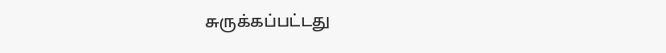சுருக்கப்பட்டது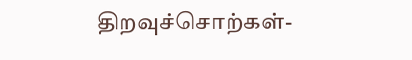திறவுச்சொற்கள்-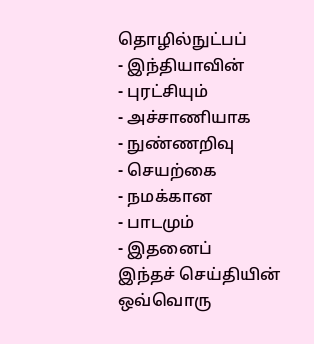தொழில்நுட்பப்
- இந்தியாவின்
- புரட்சியும்
- அச்சாணியாக
- நுண்ணறிவு
- செயற்கை
- நமக்கான
- பாடமும்
- இதனைப்
இந்தச் செய்தியின் ஒவ்வொரு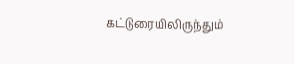கட்டுரையிலிருந்தும்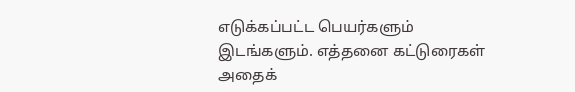எடுக்கப்பட்ட பெயர்களும் இடங்களும். எத்தனை கட்டுரைகள் அதைக்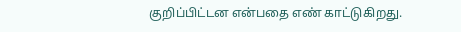குறிப்பிட்டன என்பதை எண் காட்டுகிறது.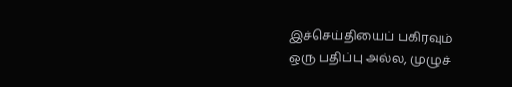இச்செய்தியைப் பகிரவும்
ஒரு பதிப்பு அல்ல, முழுச்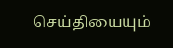செய்தியையும்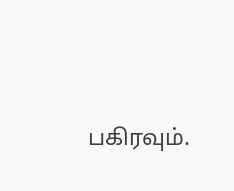பகிரவும்.